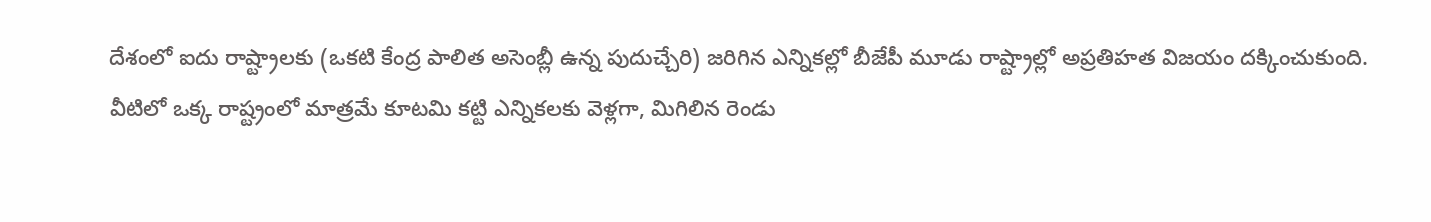దేశంలో ఐదు రాష్ట్రాలకు (ఒకటి కేంద్ర పాలిత అసెంబ్లీ ఉన్న పుదుచ్చేరి) జరిగిన ఎన్నికల్లో బీజేపీ మూడు రాష్ట్రాల్లో అప్రతిహత విజయం దక్కించుకుంది. వీటిలో ఒక్క రాష్ట్రంలో మాత్రమే కూటమి కట్టి ఎన్నికలకు వెళ్లగా, మిగిలిన రెండు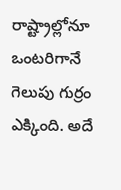రాష్ట్రాల్లోనూ ఒంటరిగానే గెలుపు గుర్రం ఎక్కింది. అదే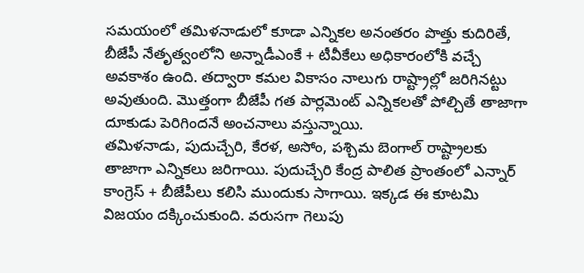సమయంలో తమిళనాడులో కూడా ఎన్నికల అనంతరం పొత్తు కుదిరితే, బీజేపీ నేతృత్వంలోని అన్నాడీఎంకే + టీవీకేలు అధికారంలోకి వచ్చే అవకాశం ఉంది. తద్వారా కమల వికాసం నాలుగు రాష్ట్రాల్లో జరిగినట్టు అవుతుంది. మొత్తంగా బీజేపీ గత పార్లమెంట్ ఎన్నికలతో పోల్చితే తాజాగా దూకుడు పెరిగిందనే అంచనాలు వస్తున్నాయి.
తమిళనాడు, పుదుచ్చేరి, కేరళ, అసోం, పశ్చిమ బెంగాల్ రాష్ట్రాలకు తాజాగా ఎన్నికలు జరిగాయి. పుదుచ్చేరి కేంద్ర పాలిత ప్రాంతంలో ఎన్నార్ కాంగ్రెస్ + బీజేపీలు కలిసి ముందుకు సాగాయి. ఇక్కడ ఈ కూటమి విజయం దక్కించుకుంది. వరుసగా గెలుపు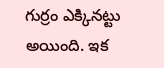గుర్రం ఎక్కినట్టు అయింది. ఇక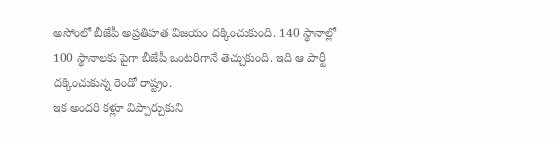అసోంలో బీజేపీ అప్రతిహత విజయం దక్కించుకుంది. 140 స్థానాల్లో 100 స్థానాలకు పైగా బీజేపీ ఒంటరిగానే తెచ్చుకుంది. ఇది ఆ పార్టీ దక్కించుకున్న రెండో రాష్ట్రం.
ఇక అందరి కళ్లూ విప్పార్చుకుని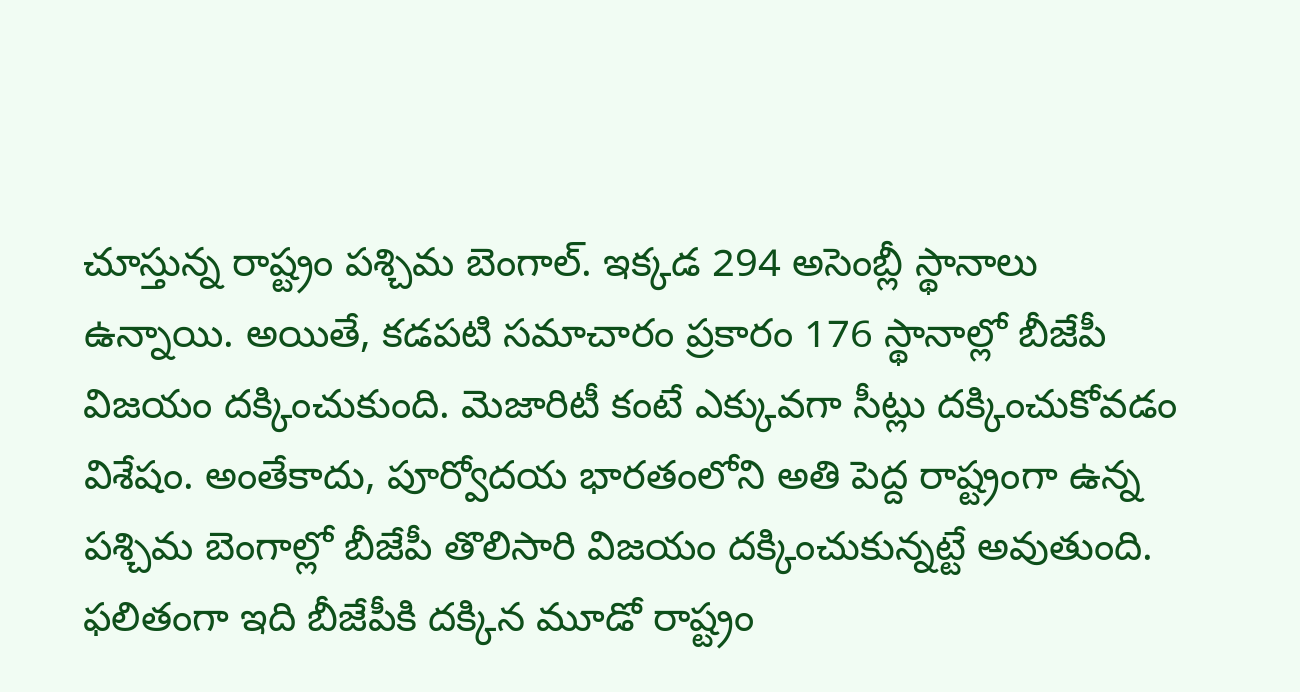చూస్తున్న రాష్ట్రం పశ్చిమ బెంగాల్. ఇక్కడ 294 అసెంబ్లీ స్థానాలు ఉన్నాయి. అయితే, కడపటి సమాచారం ప్రకారం 176 స్థానాల్లో బీజేపీ విజయం దక్కించుకుంది. మెజారిటీ కంటే ఎక్కువగా సీట్లు దక్కించుకోవడం విశేషం. అంతేకాదు, పూర్వోదయ భారతంలోని అతి పెద్ద రాష్ట్రంగా ఉన్న పశ్చిమ బెంగాల్లో బీజేపీ తొలిసారి విజయం దక్కించుకున్నట్టే అవుతుంది. ఫలితంగా ఇది బీజేపీకి దక్కిన మూడో రాష్ట్రం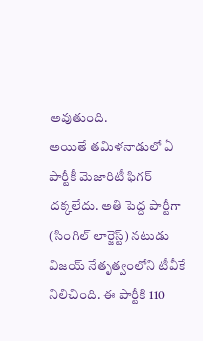అవుతుంది.
అయితే తమిళనాడులో ఏ పార్టీకీ మెజారిటీ ఫిగర్ దక్కలేదు. అతి పెద్ద పార్టీగా (సింగిల్ లార్జెస్ట్) నటుడు విజయ్ నేతృత్వంలోని టీవీకే నిలిచింది. ఈ పార్టీకి 110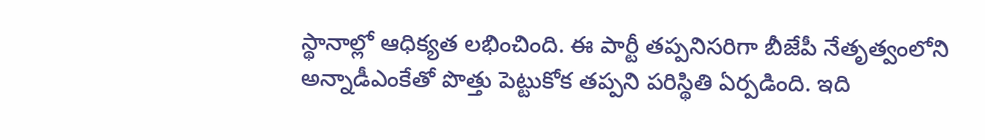స్థానాల్లో ఆధిక్యత లభించింది. ఈ పార్టీ తప్పనిసరిగా బీజేపీ నేతృత్వంలోని అన్నాడీఎంకేతో పొత్తు పెట్టుకోక తప్పని పరిస్థితి ఏర్పడింది. ఇది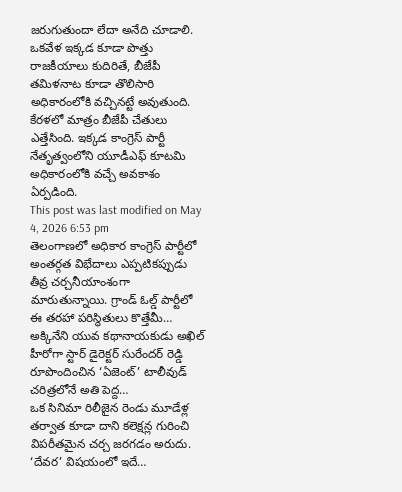జరుగుతుందా లేదా అనేది చూడాలి. ఒకవేళ ఇక్కడ కూడా పొత్తు రాజకీయాలు కుదిరితే, బీజేపీ తమిళనాట కూడా తొలిసారి అధికారంలోకి వచ్చినట్టే అవుతుంది. కేరళలో మాత్రం బీజేపీ చేతులు ఎత్తేసింది. ఇక్కడ కాంగ్రెస్ పార్టీ నేతృత్వంలోని యూడీఎఫ్ కూటమి అధికారంలోకి వచ్చే అవకాశం ఏర్పడింది.
This post was last modified on May 4, 2026 6:53 pm
తెలంగాణలో అధికార కాంగ్రెస్ పార్టీలో అంతర్గత విభేదాలు ఎప్పటికప్పుడు తీవ్ర చర్చనీయాంశంగా మారుతున్నాయి. గ్రాండ్ ఓల్డ్ పార్టీలో ఈ తరహా పరిస్థితులు కొత్తేమీ…
అక్కినేని యువ కథానాయకుడు అఖిల్ హీరోగా స్టార్ డైరెక్టర్ సురేందర్ రెడ్డి రూపొందించిన ‘ఏజెంట్’ టాలీవుడ్ చరిత్రలోనే అతి పెద్ద…
ఒక సినిమా రిలీజైన రెండు మూడేళ్ల తర్వాత కూడా దాని కలెక్షన్ల గురించి విపరీతమైన చర్చ జరగడం అరుదు. ‘దేవర’ విషయంలో ఇదే…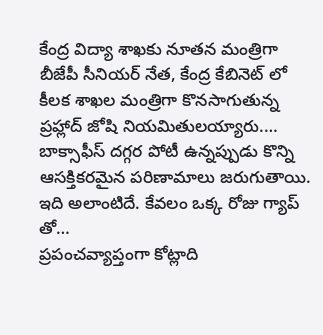కేంద్ర విద్యా శాఖకు నూతన మంత్రిగా బీజేపీ సీనియర్ నేత, కేంద్ర కేబినెట్ లో కీలక శాఖల మంత్రిగా కొనసాగుతున్న ప్రహ్లాద్ జోషి నియమితులయ్యారు.…
బాక్సాఫీస్ దగ్గర పోటీ ఉన్నప్పుడు కొన్ని ఆసక్తికరమైన పరిణామాలు జరుగుతాయి. ఇది అలాంటిదే. కేవలం ఒక్క రోజు గ్యాప్ తో…
ప్రపంచవ్యాప్తంగా కోట్లాది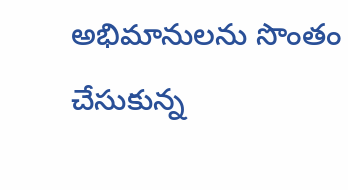అభిమానులను సొంతం చేసుకున్న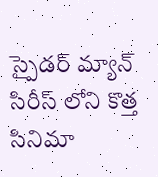స్పైడర్ మ్యాన్ సిరీస్ లోని కొత్త సినిమా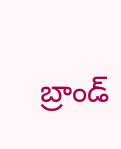బ్రాండ్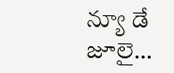న్యూ డే జూలై…